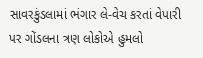સાવરકુંડલામાં ભંગાર લે-વેચ કરતાં વેપારી પર ગોંડલના ત્રણ લોકોએ હુમલો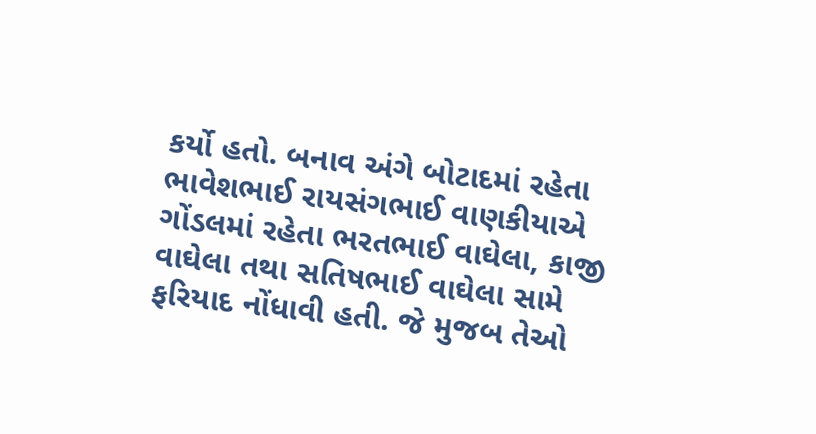કર્યો હતો. બનાવ અંગે બોટાદમાં રહેતા ભાવેશભાઈ રાયસંગભાઈ વાણકીયાએ ગોંડલમાં રહેતા ભરતભાઈ વાઘેલા, કાજી વાઘેલા તથા સતિષભાઈ વાઘેલા સામે ફરિયાદ નોંધાવી હતી. જે મુજબ તેઓ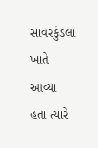સાવરકુંડલા ખાતે આવ્યા હતા ત્યારે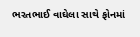ભરતભાઈ વાઘેલા સાથે ફોનમાં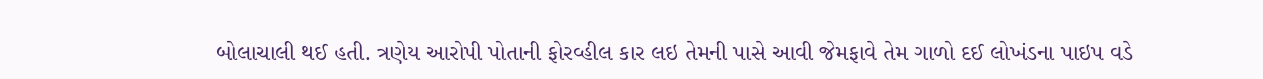બોલાચાલી થઈ હતી. ત્રણેય આરોપી પોતાની ફોરવ્હીલ કાર લઇ તેમની પાસે આવી જેમફાવે તેમ ગાળો દઈ લોખંડના પાઇપ વડે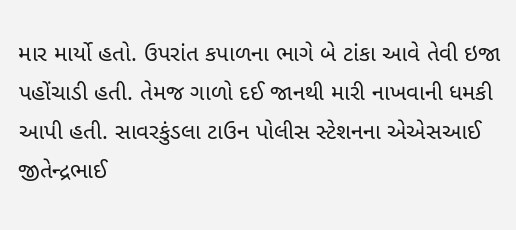માર માર્યો હતો. ઉપરાંત કપાળના ભાગે બે ટાંકા આવે તેવી ઇજા પહોંચાડી હતી. તેમજ ગાળો દઈ જાનથી મારી નાખવાની ધમકી આપી હતી. સાવરકુંડલા ટાઉન પોલીસ સ્ટેશનના એએસઆઈ જીતેન્દ્રભાઈ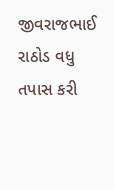જીવરાજભાઈ રાઠોડ વધુ તપાસ કરી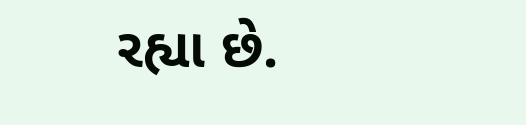રહ્યા છે.